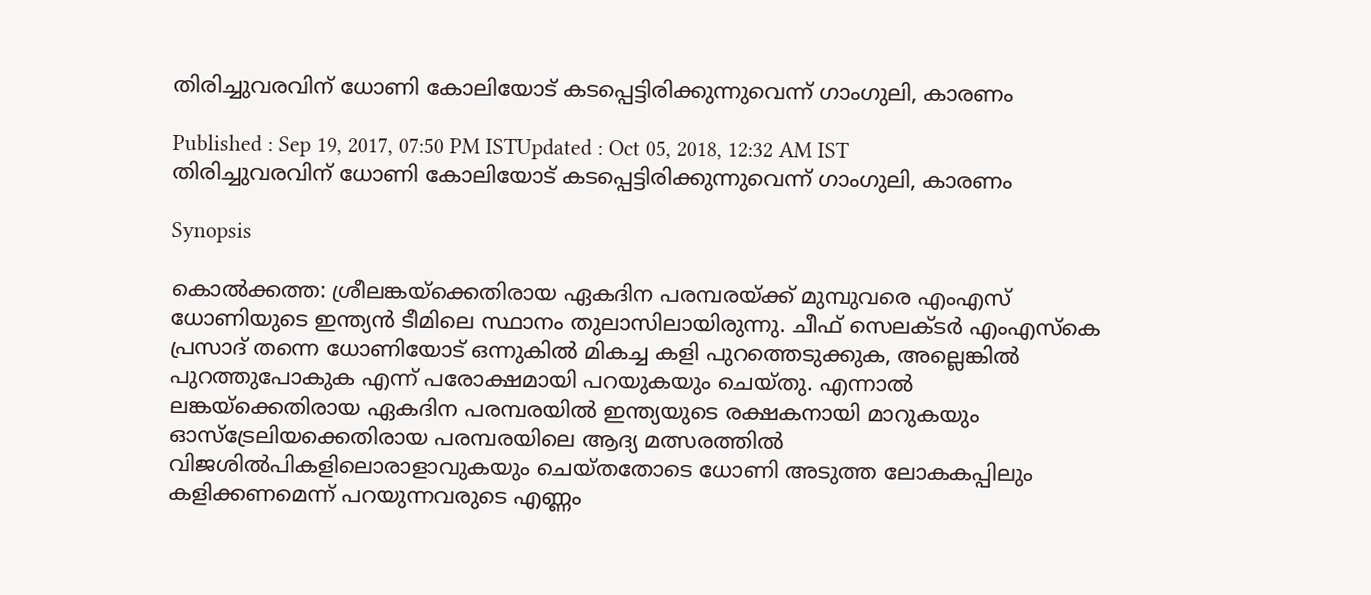തിരിച്ചുവരവിന് ധോണി കോലിയോട് കടപ്പെട്ടിരിക്കുന്നുവെന്ന് ഗാംഗുലി, കാരണം

Published : Sep 19, 2017, 07:50 PM ISTUpdated : Oct 05, 2018, 12:32 AM IST
തിരിച്ചുവരവിന് ധോണി കോലിയോട് കടപ്പെട്ടിരിക്കുന്നുവെന്ന് ഗാംഗുലി, കാരണം

Synopsis

കൊല്‍ക്കത്ത: ശ്രീലങ്കയ്ക്കെതിരായ ഏകദിന പരമ്പരയ്ക്ക് മുമ്പുവരെ എംഎസ് ധോണിയുടെ ഇന്ത്യന്‍ ടീമിലെ സ്ഥാനം തുലാസിലായിരുന്നു. ചീഫ് സെലക്ടര്‍ എംഎസ്‌കെ പ്രസാദ് തന്നെ ധോണിയോട് ഒന്നുകില്‍ മികച്ച കളി പുറത്തെടുക്കുക, അല്ലെങ്കില്‍ പുറത്തുപോകുക എന്ന് പരോക്ഷമായി പറയുകയും ചെയ്തു. എന്നാല്‍ ലങ്കയ്ക്കെതിരായ ഏകദിന പരമ്പരയില്‍ ഇന്ത്യയുടെ രക്ഷകനായി മാറുകയും ഓസ്ട്രേലിയക്കെതിരായ പരമ്പരയിലെ ആദ്യ മത്സരത്തില്‍ വിജശില്‍പികളിലൊരാളാവുകയും ചെയ്തതോടെ ധോണി അടുത്ത ലോകകപ്പിലും കളിക്കണമെന്ന് പറയുന്നവരുടെ എണ്ണം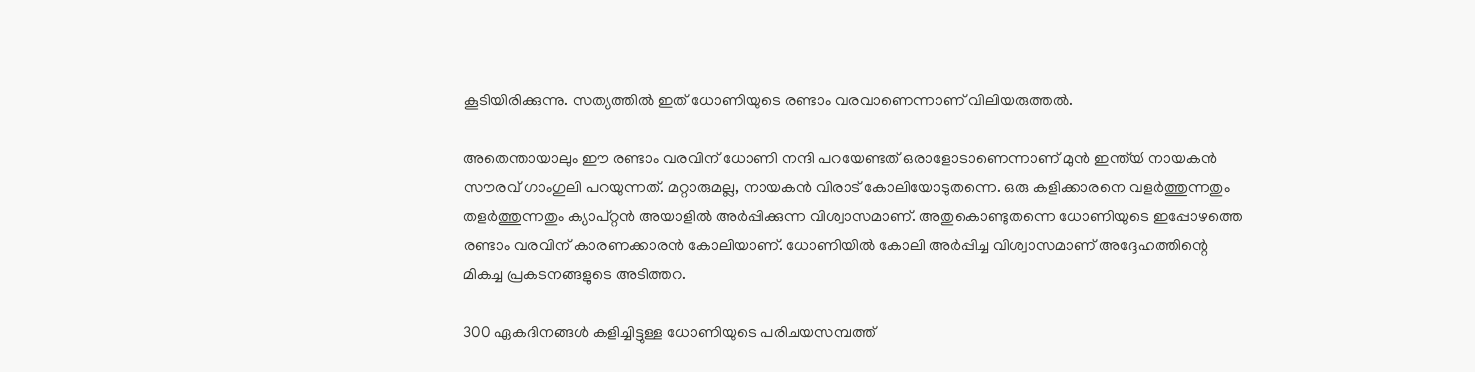കൂടിയിരിക്കുന്നു. സത്യത്തില്‍ ഇത് ധോണിയുടെ രണ്ടാം വരവാണെന്നാണ് വിലിയരുത്തല്‍.

അതെന്തായാലും ഈ രണ്ടാം വരവിന് ധോണി നന്ദി പറയേണ്ടത് ഒരാളോടാണെന്നാണ് മുന്‍ ഇന്ത്യ്‍ നായകന്‍ സൗരവ് ഗാംഗുലി പറയുന്നത്. മറ്റാരുമല്ല, നായകന്‍ വിരാട് കോലിയോടുതന്നെ. ഒരു കളിക്കാരനെ വളര്‍ത്തുന്നതും തളര്‍ത്തുന്നതും ക്യാപ്റ്റന്‍ അയാളില്‍ അര്‍പ്പിക്കുന്ന വിശ്വാസമാണ്. അതുകൊണ്ടുതന്നെ ധോണിയുടെ ഇപ്പോഴത്തെ രണ്ടാം വരവിന് കാരണക്കാരന്‍ കോലിയാണ്. ധോണിയില്‍ കോലി അര്‍പ്പിച്ച വിശ്വാസമാണ് അദ്ദേഹത്തിന്റെ മികച്ച പ്രകടനങ്ങളുടെ അടിത്തറ.

300 ഏകദിനങ്ങള്‍ കളിച്ചിട്ടുള്ള ധോണിയുടെ പരിചയസമ്പത്ത്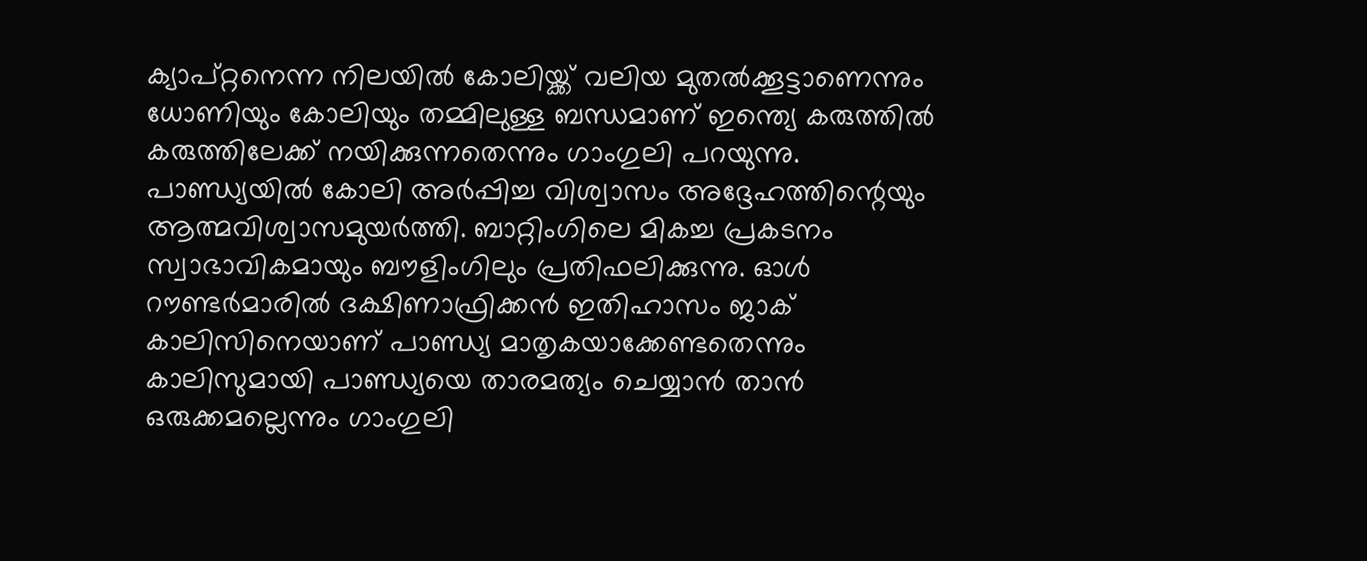ക്യാപ്റ്റനെന്ന നിലയില്‍ കോലിയ്ക്ക് വലിയ മുതല്‍ക്കൂട്ടാണെന്നും ധോണിയും കോലിയും തമ്മിലുള്ള ബന്ധമാണ് ഇന്ത്യെ കരുത്തില്‍ കരുത്തിലേക്ക് നയിക്കുന്നതെന്നും ഗാംഗുലി പറയുന്നു. പാണ്ഡ്യയില്‍ കോലി അര്‍പ്പിച്ച വിശ്വാസം അദ്ദേഹത്തിന്റെയും ആത്മവിശ്വാസമുയര്‍ത്തി. ബാറ്റിംഗിലെ മികച്ച പ്രകടനം സ്വാഭാവികമായും ബൗളിംഗിലും പ്രതിഫലിക്കുന്നു. ഓള്‍ റൗണ്ടര്‍മാരില്‍ ദക്ഷിണാഫ്രിക്കന്‍ ഇതിഹാസം ജാക് കാലിസിനെയാണ് പാണ്ഡ്യ മാതൃകയാക്കേണ്ടതെന്നും കാലിസുമായി പാണ്ഡ്യയെ താരമത്യം ചെയ്യാന്‍ താന്‍ ഒരുക്കമല്ലെന്നും ഗാംഗുലി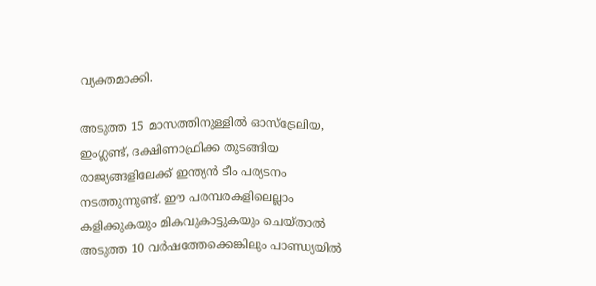വ്യക്തമാക്കി.

അടുത്ത 15 മാസത്തിനുള്ളില്‍ ഓസ്ട്രേലിയ, ഇംഗ്ലണ്ട്, ദക്ഷിണാഫ്രിക്ക തുടങ്ങിയ രാജ്യങ്ങളിലേക്ക് ഇന്ത്യന്‍ ടീം പര്യടനം നടത്തുന്നുണ്ട്. ഈ പരമ്പരകളിലെല്ലാം കളിക്കുകയും മികവുകാട്ടുകയും ചെയ്താല്‍ അടുത്ത 10 വര്‍ഷത്തേക്കെങ്കിലും പാണ്ഡ്യയില്‍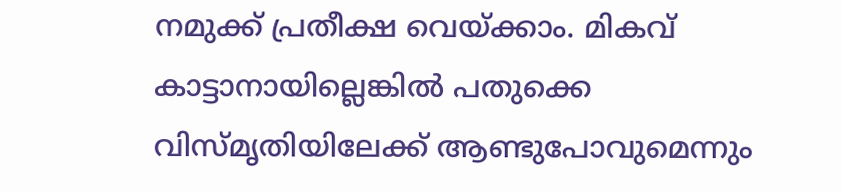നമുക്ക് പ്രതീക്ഷ വെയ്ക്കാം. മികവ് കാട്ടാനായില്ലെങ്കില്‍ പതുക്കെ വിസ്മൃതിയിലേക്ക് ആണ്ടുപോവുമെന്നും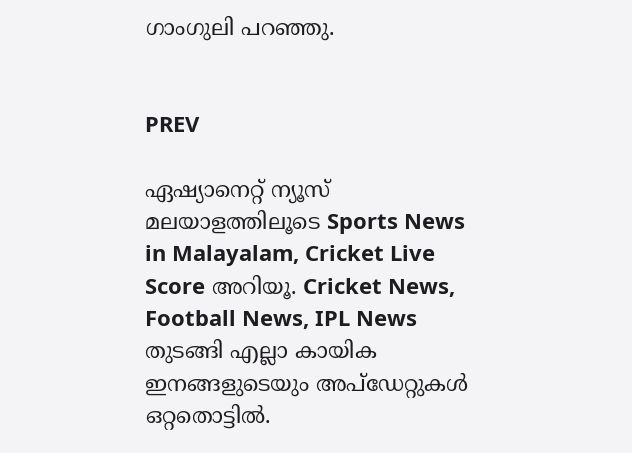ഗാംഗുലി പറഞ്ഞു.


PREV

ഏഷ്യാനെറ്റ് ന്യൂസ് മലയാളത്തിലൂടെ Sports News in Malayalam, Cricket Live Score അറിയൂ. Cricket News, Football News, IPL News തുടങ്ങി എല്ലാ കായിക ഇനങ്ങളുടെയും അപ്‌ഡേറ്റുകൾ ഒറ്റതൊട്ടിൽ.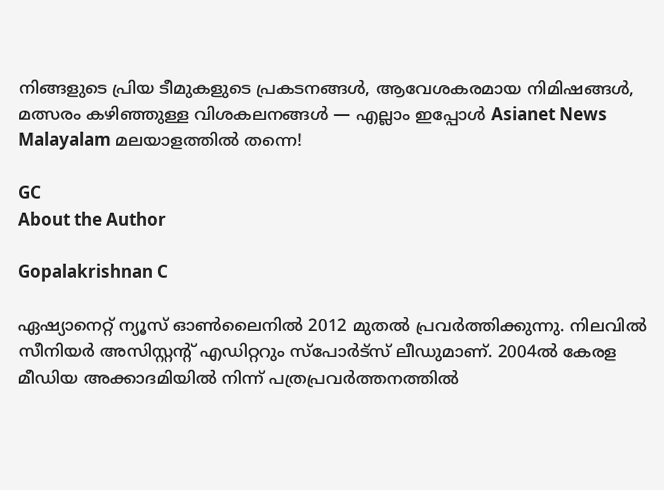നിങ്ങളുടെ പ്രിയ ടീമുകളുടെ പ്രകടനങ്ങൾ, ആവേശകരമായ നിമിഷങ്ങൾ, മത്സരം കഴിഞ്ഞുള്ള വിശകലനങ്ങൾ — എല്ലാം ഇപ്പോൾ Asianet News Malayalam മലയാളത്തിൽ തന്നെ!

GC
About the Author

Gopalakrishnan C

ഏഷ്യാനെറ്റ് ന്യൂസ് ഓണ്‍ലൈനില്‍ 2012 മുതല്‍ പ്രവര്‍ത്തിക്കുന്നു. നിലവില്‍ സീനിയര്‍ അസിസ്റ്റന്‍റ് എഡിറ്ററും സ്പോർട്സ് ലീഡുമാണ്. 2004ൽ കേരള മീഡിയ അക്കാദമിയില്‍ നിന്ന് പത്രപ്രവര്‍ത്തനത്തില്‍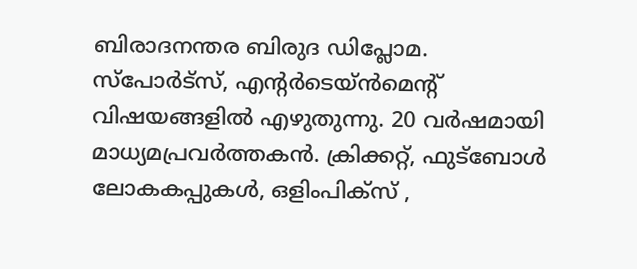ബിരാദനന്തര ബിരുദ ഡിപ്ലോമ. സ്പോര്‍ട്സ്, എന്‍റര്‍ടെയ്ൻമെന്‍റ് വിഷയങ്ങളില്‍ എഴുതുന്നു. 20 വര്‍ഷമായി മാധ്യമപ്രവര്‍ത്തകൻ. ക്രിക്കറ്റ്, ഫുട്ബോള്‍ ലോകകപ്പുകൾ, ഒളിംപിക്സ് ,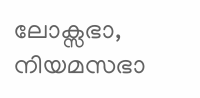ലോക്സഭാ, നിയമസഭാ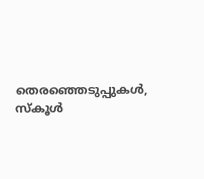തെരഞ്ഞെടുപ്പുകള്‍, സ്കൂള്‍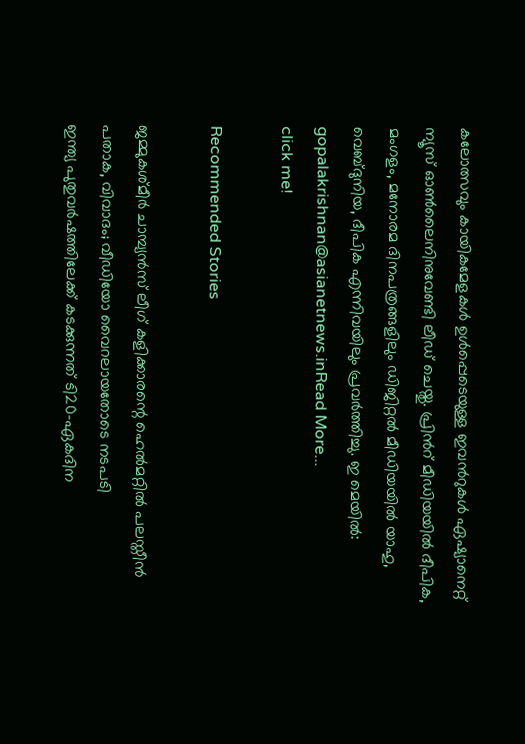കലോത്സവും കായികമേളകള്‍ ഉള്‍പ്പെടെയുള്ള ഇവന്‍റുകള്‍ ഏഷ്യാനെറ്റ് ന്യൂസ് ഓണ്‍ലൈനിനുവേണ്ടി ലീഡ് ചെയ്തു. പ്രിന്‍റ് മീഡിയയില്‍ ദീപിക, മംഗളം, മനോരമ ദിനപത്രങ്ങളിലും ഡിജിറ്റൽ മീഡിയയില്‍ യാഹു, വെബ്ദുനിയ, ദീപിക എന്നിവയിലും പ്രവര്‍ത്തിച്ചു. ഇ മെയില്‍: gopalakrishnan@asianetnews.inRead More...
click me!

Recommended Stories

ജമ്മുകശ്മീർ ചാമ്പ്യൻസ് ലീഗ് കളിക്കാരന്റെ ഹെൽമറ്റിൽ പലസ്തീൻ പതാക, വിവാദം; വീഡിയോ വൈറലായതോടെ നടപടി
ഇന്ത്യ പുതുവര്‍ഷത്തിലേക്ക് കടക്കുന്നത് ടി20-ഏകദിന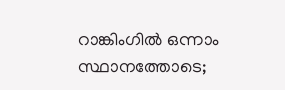റാങ്കിംഗില്‍ ഒന്നാം സ്ഥാനത്തോടെ;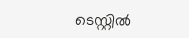ടെസ്റ്റില്‍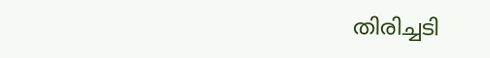തിരിച്ചടി